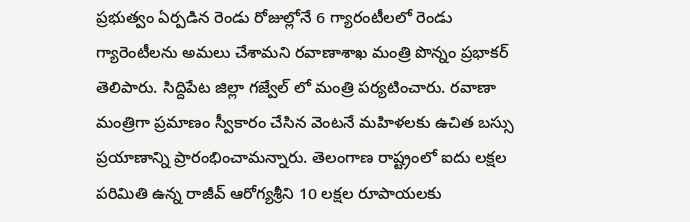ప్రభుత్వం ఏర్పడిన రెండు రోజుల్లోనే 6 గ్యారంటీలలో రెండు గ్యారెంటీలను అమలు చేశామని రవాణాశాఖ మంత్రి పొన్నం ప్రభాకర్ తెలిపారు. సిద్దిపేట జిల్లా గజ్వేల్ లో మంత్రి పర్యటించారు. రవాణా మంత్రిగా ప్రమాణం స్వీకారం చేసిన వెంటనే మహిళలకు ఉచిత బస్సు ప్రయాణాన్ని ప్రారంభించామన్నారు. తెలంగాణ రాష్ట్రంలో ఐదు లక్షల పరిమితి ఉన్న రాజీవ్ ఆరోగ్యశ్రీని 10 లక్షల రూపాయలకు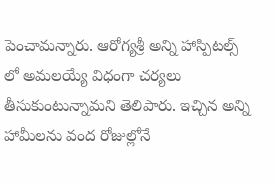పెంచామన్నారు. ఆరోగ్యశ్రీ అన్ని హాస్పిటల్స్ లో అమలయ్యే విధంగా చర్యలు తీసుకుంటున్నామని తెలిపారు. ఇచ్చిన అన్ని హామీలను వంద రోజుల్లోనే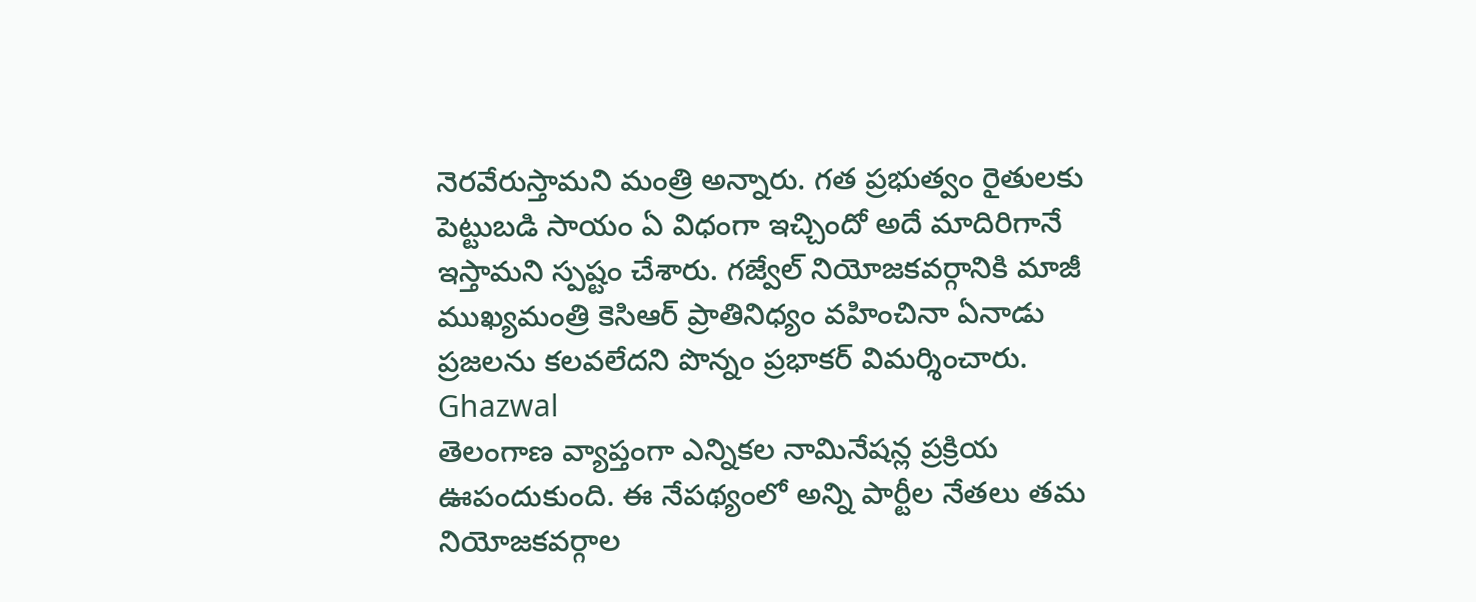నెరవేరుస్తామని మంత్రి అన్నారు. గత ప్రభుత్వం రైతులకు పెట్టుబడి సాయం ఏ విధంగా ఇచ్చిందో అదే మాదిరిగానే ఇస్తామని స్పష్టం చేశారు. గజ్వేల్ నియోజకవర్గానికి మాజీ ముఖ్యమంత్రి కెసిఆర్ ప్రాతినిధ్యం వహించినా ఏనాడు ప్రజలను కలవలేదని పొన్నం ప్రభాకర్ విమర్శించారు.
Ghazwal
తెలంగాణ వ్యాప్తంగా ఎన్నికల నామినేషన్ల ప్రక్రియ ఊపందుకుంది. ఈ నేపథ్యంలో అన్ని పార్టీల నేతలు తమ నియోజకవర్గాల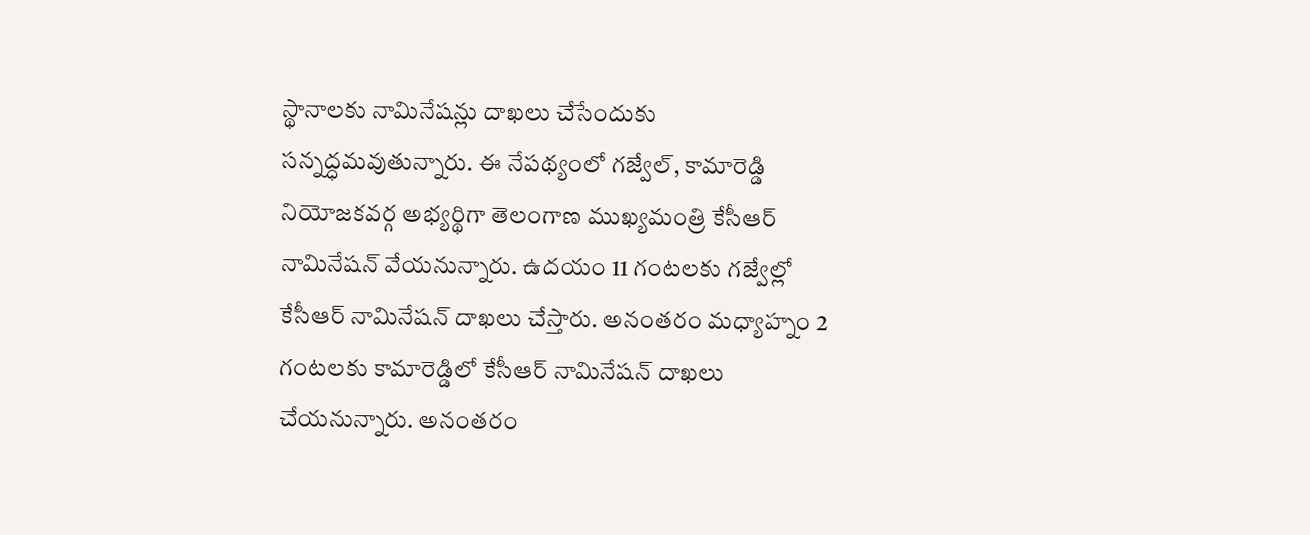స్థానాలకు నామినేషన్లు దాఖలు చేసేందుకు సన్నద్ధమవుతున్నారు. ఈ నేపథ్యంలో గజ్వేల్, కామారెడ్డి నియోజకవర్గ అభ్యర్థిగా తెలంగాణ ముఖ్యమంత్రి కేసీఆర్ నామినేషన్ వేయనున్నారు. ఉదయం 11 గంటలకు గజ్వేల్లో కేసీఆర్ నామినేషన్ దాఖలు చేస్తారు. అనంతరం మధ్యాహ్నం 2 గంటలకు కామారెడ్డిలో కేసీఆర్ నామినేషన్ దాఖలు చేయనున్నారు. అనంతరం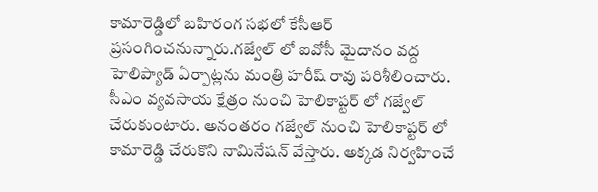కామారెడ్డిలో బహిరంగ సభలో కేసీఆర్ ప్రసంగించనున్నారు.గజ్వేల్ లో ఐవోసీ మైదానం వద్ద హెలిప్యాడ్ ఏర్పాట్లను మంత్రి హరీష్ రావు పరిశీలించారు. సీఎం వ్యవసాయ క్షేత్రం నుంచి హెలికాప్టర్ లో గజ్వేల్ చేరుకుంటారు. అనంతరం గజ్వేల్ నుంచి హెలికాప్టర్ లో కామారెడ్డి చేరుకొని నామినేషన్ వేస్తారు. అక్కడ నిర్వహించే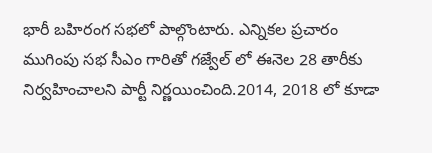భారీ బహిరంగ సభలో పాల్గొంటారు. ఎన్నికల ప్రచారం ముగింపు సభ సీఎం గారితో గజ్వేల్ లో ఈనెల 28 తారీకు నిర్వహించాలని పార్టీ నిర్ణయించింది.2014, 2018 లో కూడా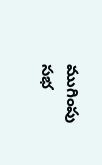ముగింపు సభ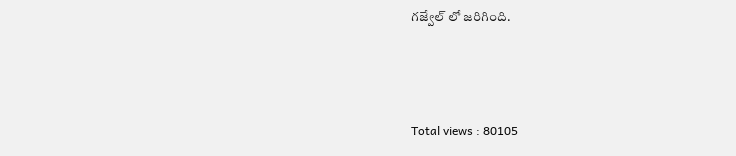గజ్వేల్ లో జరిగింది.



Total views : 80105